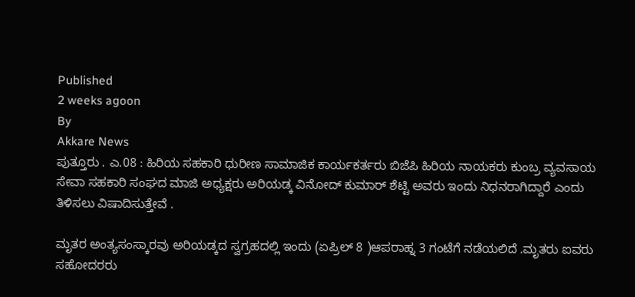Published
2 weeks agoon
By
Akkare News
ಪುತ್ತೂರು . ಎ.08 : ಹಿರಿಯ ಸಹಕಾರಿ ಧುರೀಣ ಸಾಮಾಜಿಕ ಕಾರ್ಯಕರ್ತರು ಬಿಜೆಪಿ ಹಿರಿಯ ನಾಯಕರು ಕುಂಬ್ರ ವ್ಯವಸಾಯ ಸೇವಾ ಸಹಕಾರಿ ಸಂಘದ ಮಾಜಿ ಅಧ್ಯಕ್ಷರು ಅರಿಯಡ್ಕ ವಿನೋದ್ ಕುಮಾರ್ ಶೆಟ್ಟಿ ಅವರು ಇಂದು ನಿಧನರಾಗಿದ್ದಾರೆ ಎಂದು ತಿಳಿಸಲು ವಿಷಾದಿಸುತ್ತೇವೆ .

ಮೃತರ ಅಂತ್ಯಸಂಸ್ಕಾರವು ಅರಿಯಡ್ಕದ ಸ್ವಗ್ರಹದಲ್ಲಿ ಇಂದು (ಏಪ್ರಿಲ್ 8 )ಆಪರಾಹ್ನ 3 ಗಂಟೆಗೆ ನಡೆಯಲಿದೆ .ಮೃತರು ಐವರು ಸಹೋದರರು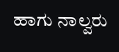ಹಾಗು ನಾಲ್ವರು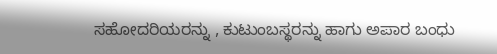ಸಹೋದರಿಯರನ್ನು , ಕುಟುಂಬಸ್ಥರನ್ನು ಹಾಗು ಅಪಾರ ಬಂಧು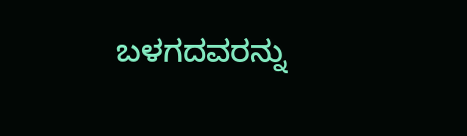ಬಳಗದವರನ್ನು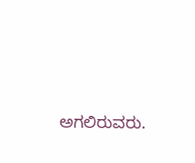ಅಗಲಿರುವರು.